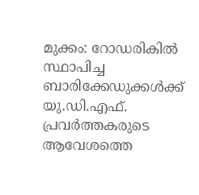മുക്കം: റോഡരികിൽ സ്ഥാപിച്ച ബാരിക്കേഡുക്കൾക്ക് യു.ഡി.എഫ്. പ്രവർത്തകരുടെ ആവേശത്തെ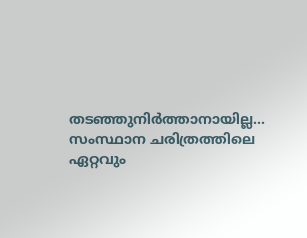തടഞ്ഞുനിർത്താനായില്ല... സംസ്ഥാന ചരിത്രത്തിലെ ഏറ്റവും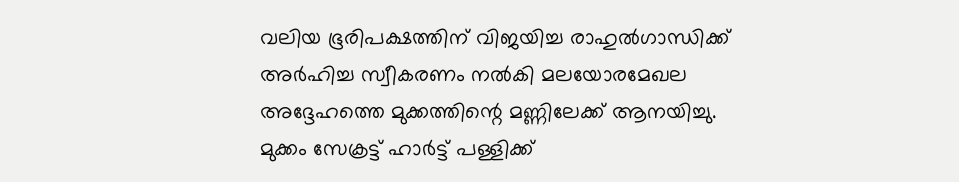വലിയ ഭൂരിപക്ഷത്തിന് വിജയിച്ച രാഹുൽഗാന്ധിക്ക് അർഹിച്ച സ്വീകരണം നൽകി മലയോരമേഖല അദ്ദേഹത്തെ മുക്കത്തിന്റെ മണ്ണിലേക്ക് ആനയിച്ചു. മുക്കം സേക്രട്ട് ഹാർട്ട് പള്ളിക്ക്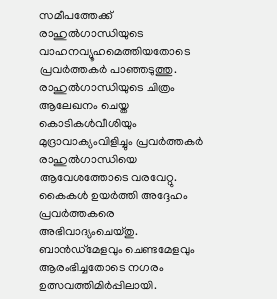സമീപത്തേക്ക് രാഹുൽഗാന്ധിയുടെ വാഹനവ്യൂഹമെത്തിയതോടെ പ്രവർത്തകർ പാഞ്ഞടുത്തു. രാഹുൽഗാന്ധിയുടെ ചിത്രം ആലേഖനം ചെയ്ത കൊടികൾവീശിയും മുദ്രാവാക്യംവിളിച്ചും പ്രവർത്തകർ രാഹുൽഗാന്ധിയെ ആവേശത്തോടെ വരവേറ്റു. കൈകൾ ഉയർത്തി അദ്ദേഹം പ്രവർത്തകരെ അഭിവാദ്യംചെയ്തു. ബാൻഡ്മേളവും ചെണ്ടമേളവും ആരംഭിച്ചതോടെ നഗരം ഉത്സവത്തിമിർപ്പിലായി.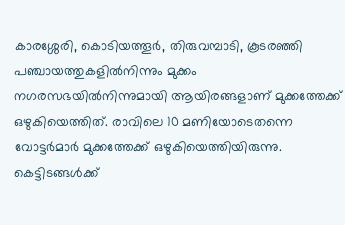കാരശ്ശേരി, കൊടിയത്തൂർ, തിരുവമ്പാടി, കൂടരഞ്ഞി പഞ്ചായത്തുകളിൽനിന്നും മുക്കം നഗരസഭയിൽനിന്നുമായി ആയിരങ്ങളാണ് മുക്കത്തേക്ക് ഒഴുകിയെത്തിത്. രാവിലെ 10 മണിയോടെതന്നെ വോട്ടർമാർ മുക്കത്തേക്ക് ഒഴുകിയെത്തിയിരുന്നു. കെട്ടിടങ്ങൾക്ക്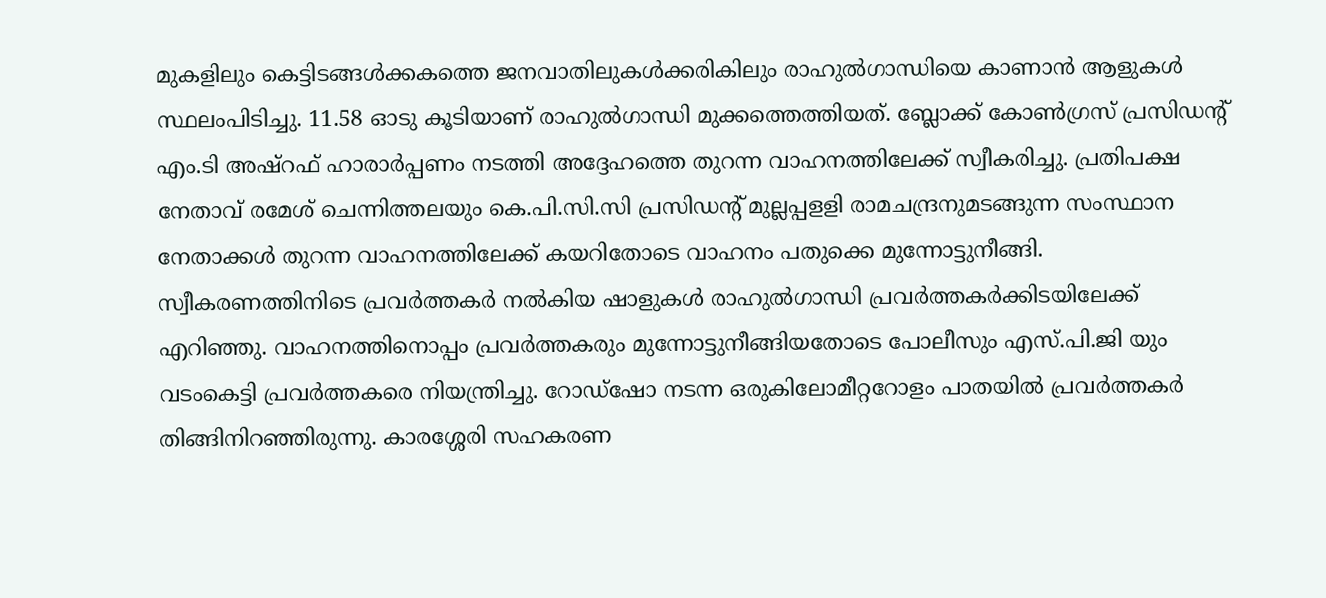മുകളിലും കെട്ടിടങ്ങൾക്കകത്തെ ജനവാതിലുകൾക്കരികിലും രാഹുൽഗാന്ധിയെ കാണാൻ ആളുകൾ സ്ഥലംപിടിച്ചു. 11.58 ഓടു കൂടിയാണ് രാഹുൽഗാന്ധി മുക്കത്തെത്തിയത്. ബ്ലോക്ക് കോൺഗ്രസ് പ്രസിഡന്റ് എം.ടി അഷ്റഫ് ഹാരാർപ്പണം നടത്തി അദ്ദേഹത്തെ തുറന്ന വാഹനത്തിലേക്ക് സ്വീകരിച്ചു. പ്രതിപക്ഷ നേതാവ് രമേശ് ചെന്നിത്തലയും കെ.പി.സി.സി പ്രസിഡന്റ് മുല്ലപ്പളളി രാമചന്ദ്രനുമടങ്ങുന്ന സംസ്ഥാന നേതാക്കൾ തുറന്ന വാഹനത്തിലേക്ക് കയറിതോടെ വാഹനം പതുക്കെ മുന്നോട്ടുനീങ്ങി. സ്വീകരണത്തിനിടെ പ്രവർത്തകർ നൽകിയ ഷാളുകൾ രാഹുൽഗാന്ധി പ്രവർത്തകർക്കിടയിലേക്ക് എറിഞ്ഞു. വാഹനത്തിനൊപ്പം പ്രവർത്തകരും മുന്നോട്ടുനീങ്ങിയതോടെ പോലീസും എസ്.പി.ജി യും വടംകെട്ടി പ്രവർത്തകരെ നിയന്ത്രിച്ചു. റോഡ്ഷോ നടന്ന ഒരുകിലോമീറ്ററോളം പാതയിൽ പ്രവർത്തകർ തിങ്ങിനിറഞ്ഞിരുന്നു. കാരശ്ശേരി സഹകരണ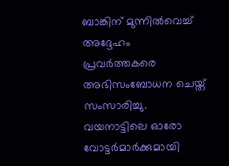ബാങ്കിന് മുന്നിൽവെച്ച് അദ്ദേഹം പ്രവർത്തകരെ അഭിസംബോധന ചെയ്ത് സംസാരിച്ചു. വയനാട്ടിലെ ഓരോ വോട്ടർമാർക്കുമായി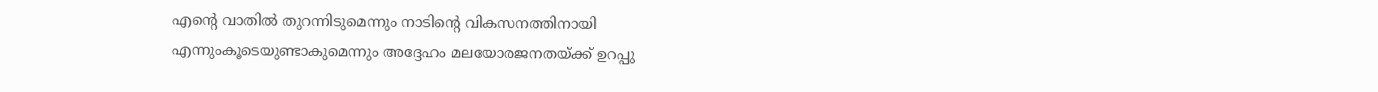എന്റെ വാതിൽ തുറന്നിടുമെന്നും നാടിന്റെ വികസനത്തിനായി എന്നുംകൂടെയുണ്ടാകുമെന്നും അദ്ദേഹം മലയോരജനതയ്ക്ക് ഉറപ്പു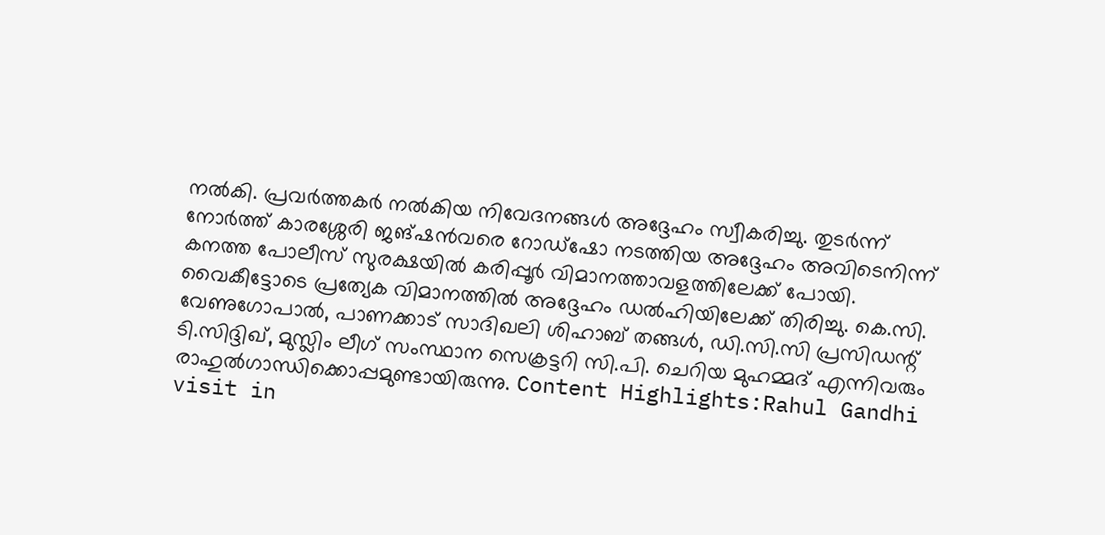നൽകി. പ്രവർത്തകർ നൽകിയ നിവേദനങ്ങൾ അദ്ദേഹം സ്വീകരിച്ചു. തുടർന്ന് നോർത്ത് കാരശ്ശേരി ജങ്ഷൻവരെ റോഡ്ഷോ നടത്തിയ അദ്ദേഹം അവിടെനിന്ന് കനത്ത പോലീസ് സുരക്ഷയിൽ കരിപ്പൂർ വിമാനത്താവളത്തിലേക്ക് പോയി. വൈകീട്ടോടെ പ്രത്യേക വിമാനത്തിൽ അദ്ദേഹം ഡൽഹിയിലേക്ക് തിരിച്ചു. കെ.സി. വേണുഗോപാൽ, പാണക്കാട് സാദിഖലി ശിഹാബ് തങ്ങൾ, ഡി.സി.സി പ്രസിഡന്റ് ടി.സിദ്ദിഖ്, മുസ്ലിം ലീഗ് സംസ്ഥാന സെക്രട്ടറി സി.പി. ചെറിയ മുഹമ്മദ് എന്നിവരും രാഹുൽഗാന്ധിക്കൊപ്പമുണ്ടായിരുന്നു. Content Highlights:Rahul Gandhi visit in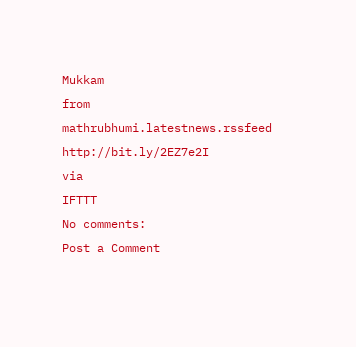Mukkam
from mathrubhumi.latestnews.rssfeed http://bit.ly/2EZ7e2I
via
IFTTT
No comments:
Post a Comment